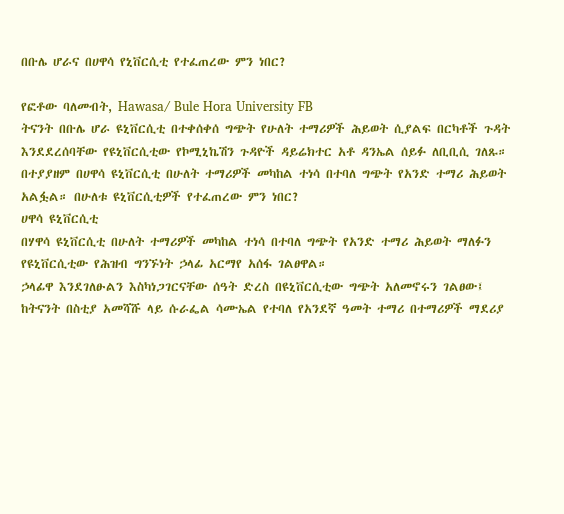በቡሌ ሆራና በሀዋሳ የኒቨርሲቲ የተፈጠረው ምን ነበር?

የፎቶው ባለመብት, Hawasa/ Bule Hora University FB
ትናንት በቡሌ ሆራ ዩኒቨርሲቲ በተቀሰቀሰ ግጭት የሁለት ተማሪዎች ሕይወት ሲያልፍ በርካቶች ጉዳት እንደደረሰባቸው የዩኒቨርሲቲው የኮሚኒኬሽን ጉዳዮች ዳይሬክተር አቶ ዳንኤል ሰይፉ ለቢቢሲ ገለጹ።
በተያያዘም በሀዋሳ ዩኒቨርሲቲ በሁለት ተማሪዎች መካከል ተነሳ በተባለ ግጭት የአንድ ተማሪ ሕይወት አልፏል። በሁለቱ ዩኒቨርሲቲዎች የተፈጠረው ምን ነበር?
ሀዋሳ ዩኒቨርሲቲ
በሃዋሳ ዩኒቨርሲቲ በሁለት ተማሪዎች መካከል ተነሳ በተባለ ግጭት የአንድ ተማሪ ሕይወት ማለፉን የዩኒቨርሲቲው የሕዝብ ግንኙነት ኃላፊ አርማየ አሰፋ ገልፀዋል።
ኃላፊዋ እንደገለፁልን እስካነጋገርናቸው ሰዓት ድረስ በዩኒቨርሲቲው ግጭት አለመኖሩን ገልፀው፤ ከትናንት በስቲያ አመሻሹ ላይ ሱራፌል ሳሙኤል የተባለ የአንደኛ ዓመት ተማሪ በተማሪዎች ማደሪያ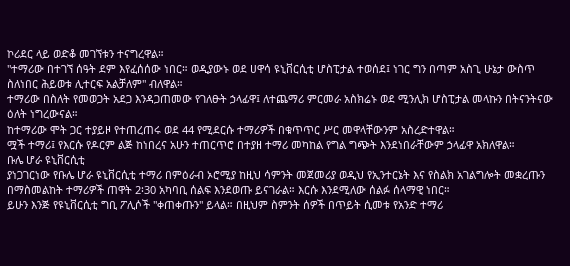ኮሪደር ላይ ወድቆ መገኘቱን ተናግረዋል።
"ተማሪው በተገኘ ሰዓት ደም እየፈሰሰው ነበር። ወዲያውኑ ወደ ሀዋሳ ዩኒቨርሲቲ ሆስፒታል ተወሰደ፤ ነገር ግን በጣም አስጊ ሁኔታ ውስጥ ስለነበር ሕይወቱ ሊተርፍ አልቻለም" ብለዋል።
ተማሪው በስለት የመወጋት አደጋ እንዳጋጠመው የገለፁት ኃላፊዋ፤ ለተጨማሪ ምርመራ አስክሬኑ ወደ ሚንሊክ ሆስፒታል መላኩን በትናንትናው ዕለት ነግረውናል።
ከተማሪው ሞት ጋር ተያይዞ የተጠረጠሩ ወደ 44 የሚደርሱ ተማሪዎች በቁጥጥር ሥር መዋላቸውንም አስረድተዋል።
ሟች ተማሪ፤ የእርሱ የዶርም ልጅ ከነበረና አሁን ተጠርጥሮ በተያዘ ተማሪ መካከል የግል ግጭት እንደነበራቸውም ኃላፊዋ አክለዋል።
ቡሌ ሆራ ዩኒቨርሲቲ
ያነጋገርነው የቡሌ ሆራ ዩኒቨርሲቲ ተማሪ በምዕራብ ኦሮሚያ ከዚህ ሳምንት መጀመሪያ ወዲህ የኢንተርኔት እና የስልክ አገልግሎት መቋረጡን በማስመልከት ተማሪዎች ጠዋት 2፡30 አካባቢ ሰልፍ እንደወጡ ይናገራል። እርሱ እንደሚለው ሰልፉ ሰላማዊ ነበር።
ይሁን እንጅ የዩኒቨርሲቲ ግቢ ፖሊሶች "ቀጠቀጡን" ይላል። በዚህም ስምንት ሰዎች በጥይት ሲመቱ የአንድ ተማሪ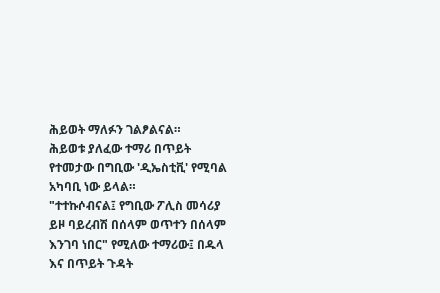ሕይወት ማለፉን ገልፆልናል።
ሕይወቱ ያለፈው ተማሪ በጥይት የተመታው በግቢው 'ዲኤስቲቪ' የሚባል አካባቢ ነው ይላል።
"ተተኩሶብናል፤ የግቢው ፖሊስ መሳሪያ ይዞ ባይረብሽ በሰላም ወጥተን በሰላም እንገባ ነበር" የሚለው ተማሪው፤ በዱላ እና በጥይት ጉዳት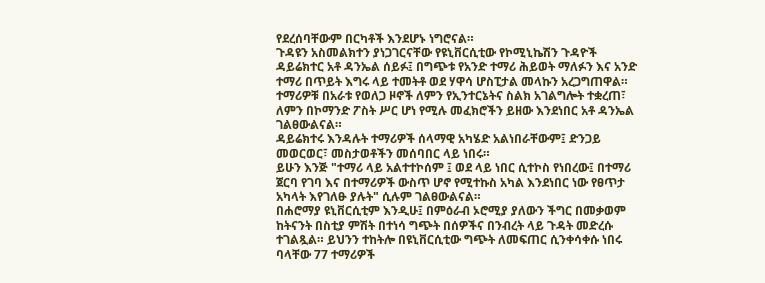የደረሰባቸውም በርካቶች እንደሆኑ ነግሮናል።
ጉዳዩን አስመልክተን ያነጋገርናቸው የዩኒቨርሲቲው የኮሚኒኬሽን ጉዳዮች ዳይሬክተር አቶ ዳንኤል ሰይፉ፤ በግጭቱ የአንድ ተማሪ ሕይወት ማለፉን እና አንድ ተማሪ በጥይት እግሩ ላይ ተመትቶ ወደ ሃዋሳ ሆስፒታል መላኩን አረጋግጠዋል።
ተማሪዎቹ በአራቱ የወለጋ ዞኖች ለምን የኢንተርኔትና ስልክ አገልግሎት ተቋረጠ፣ ለምን በኮማንድ ፖስት ሥር ሆነ የሚሉ መፈክሮችን ይዘው እንደነበር አቶ ዳንኤል ገልፀውልናል።
ዳይሬክተሩ እንዳሉት ተማሪዎች ሰላማዊ አካሄድ አልነበራቸውም፤ ድንጋይ መወርወር፣ መስታወቶችን መሰባበር ላይ ነበሩ።
ይሁን እንጅ "ተማሪ ላይ አልተተኮሰም ፤ ወደ ላይ ነበር ሲተኮስ የነበረው፤ በተማሪ ጀርባ የገባ እና በተማሪዎች ውስጥ ሆኖ የሚተኩስ አካል እንደነበር ነው የፀጥታ አካላት እየገለፁ ያሉት" ሲሉም ገልፀውልናል።
በሐሮማያ ዩኒቨርሲቲም እንዲሁ፤ በምዕራብ ኦሮሚያ ያለውን ችግር በመቃወም ከትናንት በስቲያ ምሽት በተነሳ ግጭት በሰዎችና በንብረት ላይ ጉዳት መድረሱ ተገልጿል። ይህንን ተከትሎ በዩኒቨርሲቲው ግጭት ለመፍጠር ሲንቀሳቀሱ ነበሩ ባላቸው 77 ተማሪዎች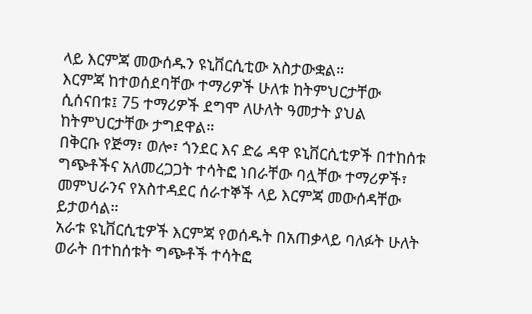ላይ እርምጃ መውሰዱን ዩኒቨርሲቲው አስታውቋል።
እርምጃ ከተወሰደባቸው ተማሪዎች ሁለቱ ከትምህርታቸው ሲሰናበቱ፤ 75 ተማሪዎች ደግሞ ለሁለት ዓመታት ያህል ከትምህርታቸው ታግደዋል።
በቅርቡ የጅማ፣ ወሎ፣ ጎንደር እና ድሬ ዳዋ ዩኒቨርሲቲዎች በተከሰቱ ግጭቶችና አለመረጋጋት ተሳትፎ ነበራቸው ባሏቸው ተማሪዎች፣ መምህራንና የአስተዳደር ሰራተኞች ላይ እርምጃ መውሰዳቸው ይታወሳል።
አራቱ ዩኒቨርሲቲዎች እርምጃ የወሰዱት በአጠቃላይ ባለፉት ሁለት ወራት በተከሰቱት ግጭቶች ተሳትፎ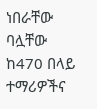ነበራቸው ባሏቸው ከ470 በላይ ተማሪዎችና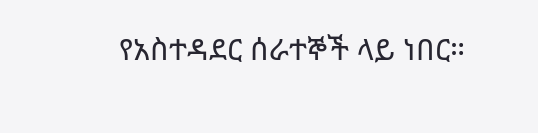የአስተዳደር ሰራተኞች ላይ ነበር።